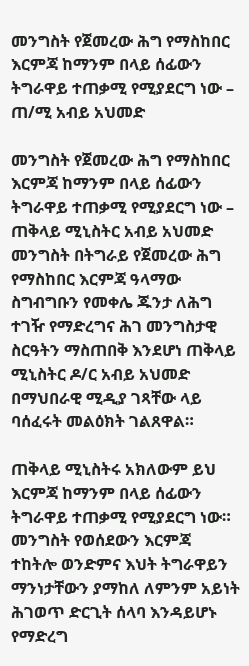መንግስት የጀመረው ሕግ የማስከበር እርምጃ ከማንም በላይ ሰፊውን ትግራዋይ ተጠቃሚ የሚያደርግ ነው – ጠ/ሚ አብይ አህመድ

መንግስት የጀመረው ሕግ የማስከበር እርምጃ ከማንም በላይ ሰፊውን ትግራዋይ ተጠቃሚ የሚያደርግ ነው – ጠቅላይ ሚኒስትር አብይ አህመድ
መንግስት በትግራይ የጀመረው ሕግ የማስከበር እርምጃ ዓላማው ስግብግቡን የመቀሌ ጁንታ ለሕግ ተገዥ የማድረግና ሕገ መንግስታዊ ስርዓትን ማስጠበቅ እንደሆነ ጠቅላይ ሚኒስትር ዶ/ር አብይ አህመድ በማህበራዊ ሚዲያ ገጻቸው ላይ ባሰፈሩት መልዕክት ገልጸዋል።

ጠቅላይ ሚኒስትሩ አክለውም ይህ እርምጃ ከማንም በላይ ሰፊውን ትግራዋይ ተጠቃሚ የሚያደርግ ነው።
መንግስት የወሰደውን እርምጃ ተከትሎ ወንድምና እህት ትግራዋይን ማንነታቸውን ያማከለ ለምንም አይነት ሕገወጥ ድርጊት ሰላባ እንዳይሆኑ የማድረግ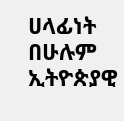ሀላፊነት በሁሉም ኢትዮጵያዊ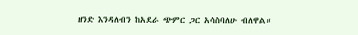ዘንድ እንዳለብን ከአደራ ጭምር ጋር አሳስባለሁ ብለዋል።